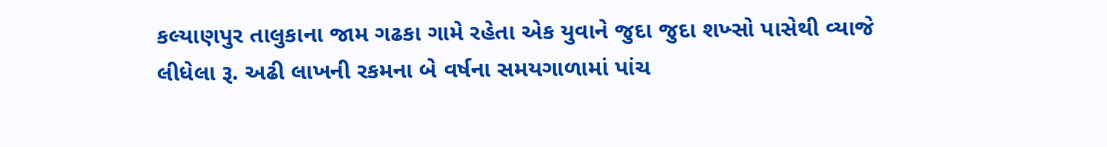કલ્યાણપુર તાલુકાના જામ ગઢકા ગામે રહેતા એક યુવાને જુદા જુદા શખ્સો પાસેથી વ્યાજે લીધેલા રૂ. અઢી લાખની રકમના બે વર્ષના સમયગાળામાં પાંચ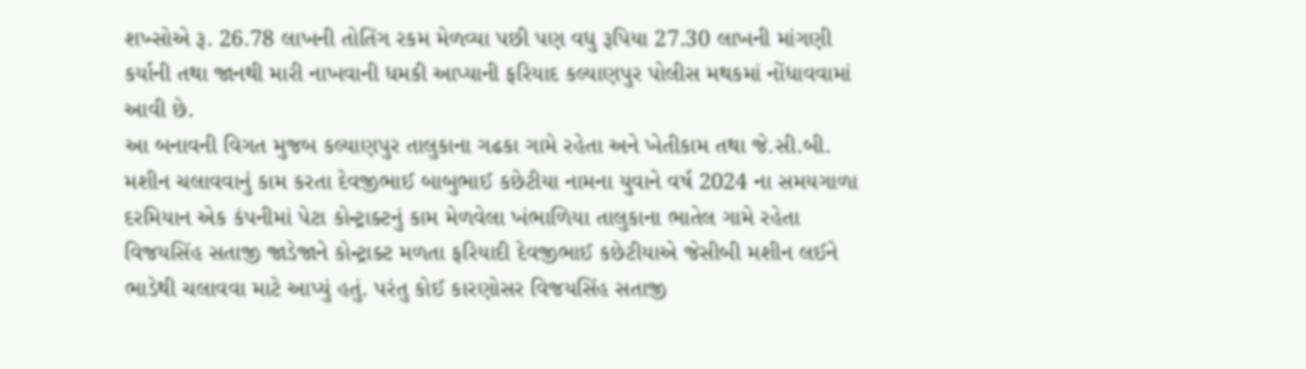શખ્સોએ રૂ. 26.78 લાખની તોતિંગ રકમ મેળવ્યા પછી પણ વધુ રૂપિયા 27.30 લાખની માંગણી કર્યાની તથા જાનથી મારી નાખવાની ધમકી આપ્યાની ફરિયાદ કલ્યાણપુર પોલીસ મથકમાં નોંધાવવામાં આવી છે.
આ બનાવની વિગત મુજબ કલ્યાણપુર તાલુકાના ગઢકા ગામે રહેતા અને ખેતીકામ તથા જે.સી.બી. મશીન ચલાવવાનું કામ કરતા દેવજીભાઈ બાબુભાઈ કછેટીયા નામના યુવાને વર્ષ 2024 ના સમયગાળા દરમિયાન એક કંપનીમાં પેટા કોન્ટ્રાક્ટનું કામ મેળવેલા ખંભાળિયા તાલુકાના ભાતેલ ગામે રહેતા વિજયસિંહ સતાજી જાડેજાને કોન્ટ્રાક્ટ મળતા ફરિયાદી દેવજીભાઈ કછેટીયાએ જેસીબી મશીન લઈને ભાડેથી ચલાવવા માટે આપ્યું હતું. પરંતુ કોઈ કારણોસર વિજયસિંહ સતાજી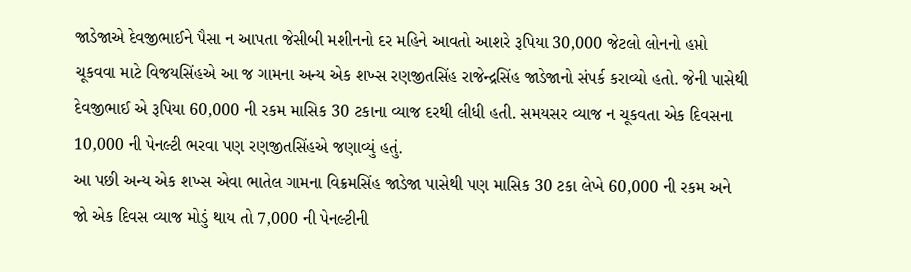જાડેજાએ દેવજીભાઈને પૈસા ન આપતા જેસીબી મશીનનો દર મહિને આવતો આશરે રૂપિયા 30,000 જેટલો લોનનો હપ્તો ચૂકવવા માટે વિજયસિંહએ આ જ ગામના અન્ય એક શખ્સ રણજીતસિંહ રાજેન્દ્રસિંહ જાડેજાનો સંપર્ક કરાવ્યો હતો. જેની પાસેથી દેવજીભાઈ એ રૂપિયા 60,000 ની રકમ માસિક 30 ટકાના વ્યાજ દરથી લીધી હતી. સમયસર વ્યાજ ન ચૂકવતા એક દિવસના 10,000 ની પેનલ્ટી ભરવા પણ રણજીતસિંહએ જણાવ્યું હતું.
આ પછી અન્ય એક શખ્સ એવા ભાતેલ ગામના વિક્રમસિંહ જાડેજા પાસેથી પણ માસિક 30 ટકા લેખે 60,000 ની રકમ અને જો એક દિવસ વ્યાજ મોડું થાય તો 7,000 ની પેનલ્ટીની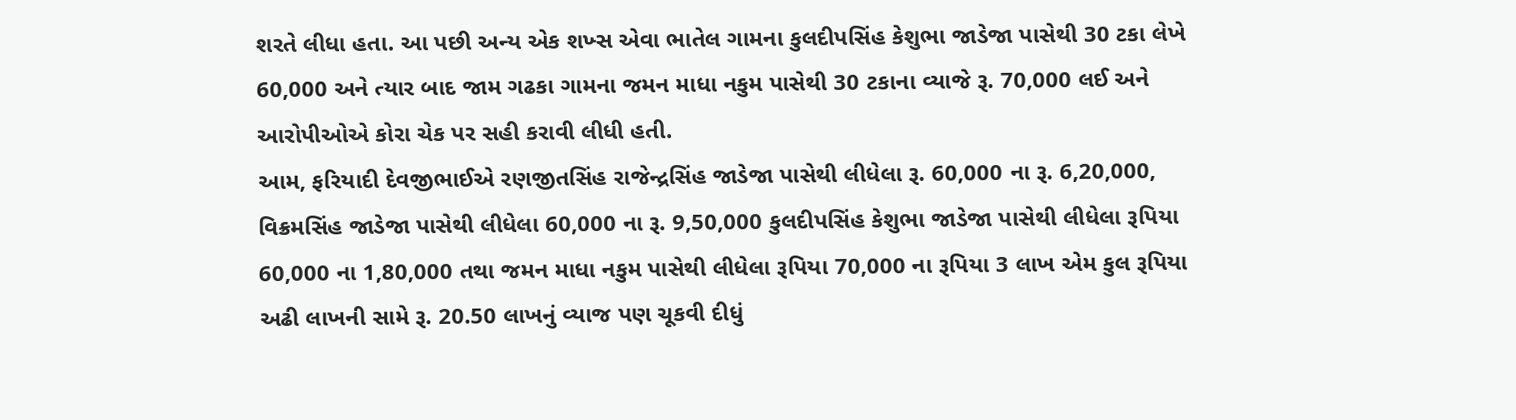શરતે લીધા હતા. આ પછી અન્ય એક શખ્સ એવા ભાતેલ ગામના કુલદીપસિંહ કેશુભા જાડેજા પાસેથી 30 ટકા લેખે 60,000 અને ત્યાર બાદ જામ ગઢકા ગામના જમન માધા નકુમ પાસેથી 30 ટકાના વ્યાજે રૂ. 70,000 લઈ અને આરોપીઓએ કોરા ચેક પર સહી કરાવી લીધી હતી.
આમ, ફરિયાદી દેવજીભાઈએ રણજીતસિંહ રાજેન્દ્રસિંહ જાડેજા પાસેથી લીધેલા રૂ. 60,000 ના રૂ. 6,20,000, વિક્રમસિંહ જાડેજા પાસેથી લીધેલા 60,000 ના રૂ. 9,50,000 કુલદીપસિંહ કેશુભા જાડેજા પાસેથી લીધેલા રૂપિયા 60,000 ના 1,80,000 તથા જમન માધા નકુમ પાસેથી લીધેલા રૂપિયા 70,000 ના રૂપિયા 3 લાખ એમ કુલ રૂપિયા અઢી લાખની સામે રૂ. 20.50 લાખનું વ્યાજ પણ ચૂકવી દીધું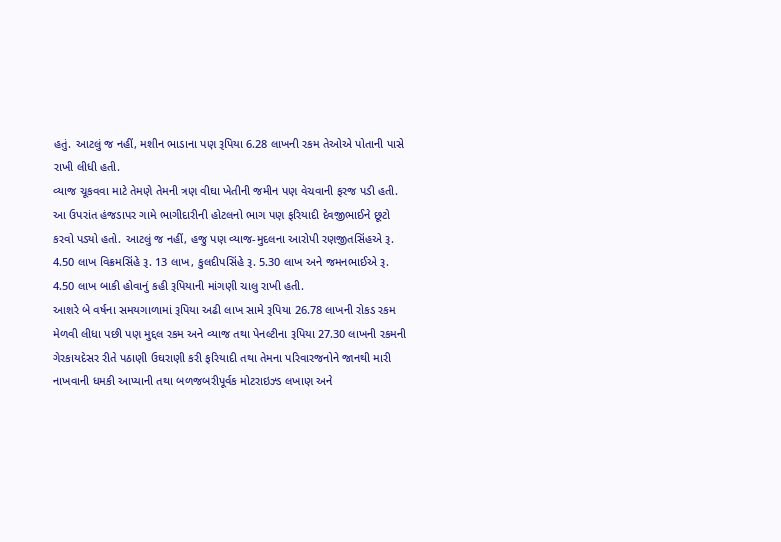હતું. આટલું જ નહીં, મશીન ભાડાના પણ રૂપિયા 6.28 લાખની રકમ તેઓએ પોતાની પાસે રાખી લીધી હતી.
વ્યાજ ચૂકવવા માટે તેમણે તેમની ત્રણ વીઘા ખેતીની જમીન પણ વેચવાની ફરજ પડી હતી. આ ઉપરાંત હંજડાપર ગામે ભાગીદારીની હોટલનો ભાગ પણ ફરિયાદી દેવજીભાઈને છૂટો કરવો પડ્યો હતો. આટલું જ નહીં, હજુ પણ વ્યાજ-મુદલના આરોપી રણજીતસિંહએ રૂ. 4.50 લાખ વિક્રમસિંહે રૂ. 13 લાખ, કુલદીપસિંહે રૂ. 5.30 લાખ અને જમનભાઈએ રૂ. 4.50 લાખ બાકી હોવાનું કહી રૂપિયાની માંગણી ચાલુ રાખી હતી.
આશરે બે વર્ષના સમયગાળામાં રૂપિયા અઢી લાખ સામે રૂપિયા 26.78 લાખની રોકડ રકમ મેળવી લીધા પછી પણ મુદ્દલ રકમ અને વ્યાજ તથા પેનલ્ટીના રૂપિયા 27.30 લાખની રકમની ગેરકાયદેસર રીતે પઠાણી ઉઘરાણી કરી ફરિયાદી તથા તેમના પરિવારજનોને જાનથી મારી નાખવાની ધમકી આપ્યાની તથા બળજબરીપૂર્વક મોટરાઇઝ્ડ લખાણ અને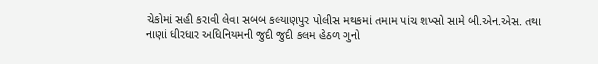ચેકોમાં સહી કરાવી લેવા સબબ કલ્યાણપુર પોલીસ મથકમાં તમામ પાંચ શખ્સો સામે બી.એન.એસ. તથા નાણાં ધીરધાર અધિનિયમની જુદી જુદી કલમ હેઠળ ગુનો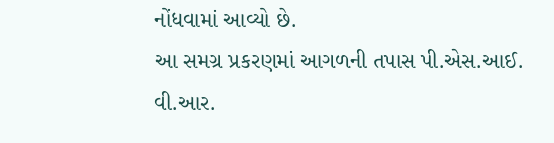નોંધવામાં આવ્યો છે.
આ સમગ્ર પ્રકરણમાં આગળની તપાસ પી.એસ.આઈ. વી.આર.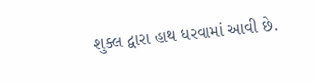શુક્લ દ્વારા હાથ ધરવામાં આવી છે.